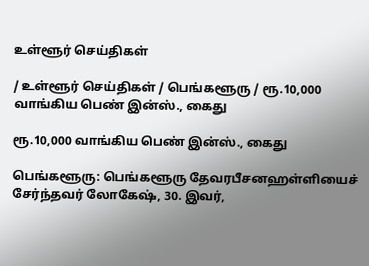உள்ளூர் செய்திகள்

/ உள்ளூர் செய்திகள் / பெங்களூரு / ரூ.10,000 வாங்கிய பெண் இன்ஸ்., கைது

ரூ.10,000 வாங்கிய பெண் இன்ஸ்., கைது

பெங்களூரு: பெங்களூரு தேவரபீசனஹள்ளியைச் சேர்ந்தவர் லோகேஷ், 30. இவர்,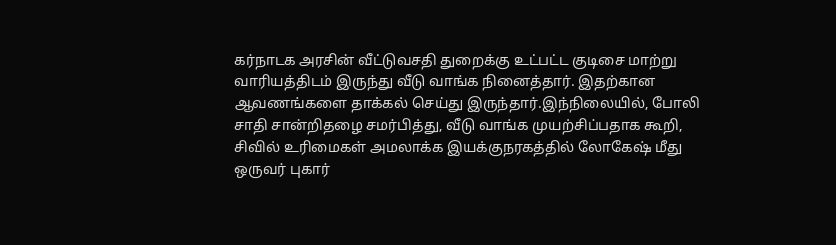கர்நாடக அரசின் வீட்டுவசதி துறைக்கு உட்பட்ட குடிசை மாற்று வாரியத்திடம் இருந்து வீடு வாங்க நினைத்தார். இதற்கான ஆவணங்களை தாக்கல் செய்து இருந்தார்.இந்நிலையில், போலி சாதி சான்றிதழை சமர்பித்து, வீடு வாங்க முயற்சிப்பதாக கூறி, சிவில் உரிமைகள் அமலாக்க இயக்குநரகத்தில் லோகேஷ் மீது ஒருவர் புகார்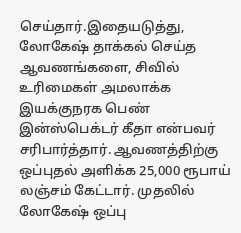செய்தார்.இதையடுத்து, லோகேஷ் தாக்கல் செய்த ஆவணங்களை, சிவில் உரிமைகள் அமலாக்க இயக்குநரக பெண் இன்ஸ்பெக்டர் கீதா என்பவர் சரிபார்த்தார். ஆவணத்திற்கு ஒப்புதல் அளிக்க 25,000 ரூபாய் லஞ்சம் கேட்டார். முதலில் லோகேஷ் ஒப்பு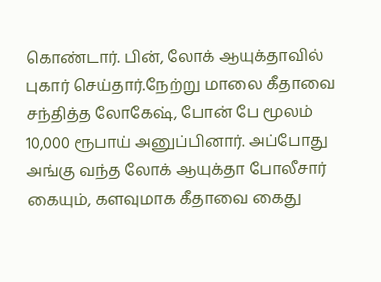கொண்டார். பின், லோக் ஆயுக்தாவில் புகார் செய்தார்.நேற்று மாலை கீதாவை சந்தித்த லோகேஷ், போன் பே மூலம் 10,000 ரூபாய் அனுப்பினார். அப்போது அங்கு வந்த லோக் ஆயுக்தா போலீசார் கையும், களவுமாக கீதாவை கைது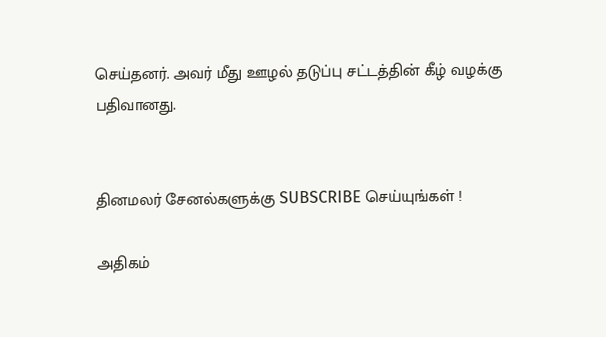செய்தனர். அவர் மீது ஊழல் தடுப்பு சட்டத்தின் கீழ் வழக்கு பதிவானது.


தினமலர் சேனல்களுக்கு SUBSCRIBE செய்யுங்கள் !

அதிகம்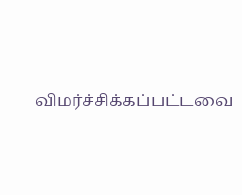விமர்ச்சிக்கப்பட்டவை